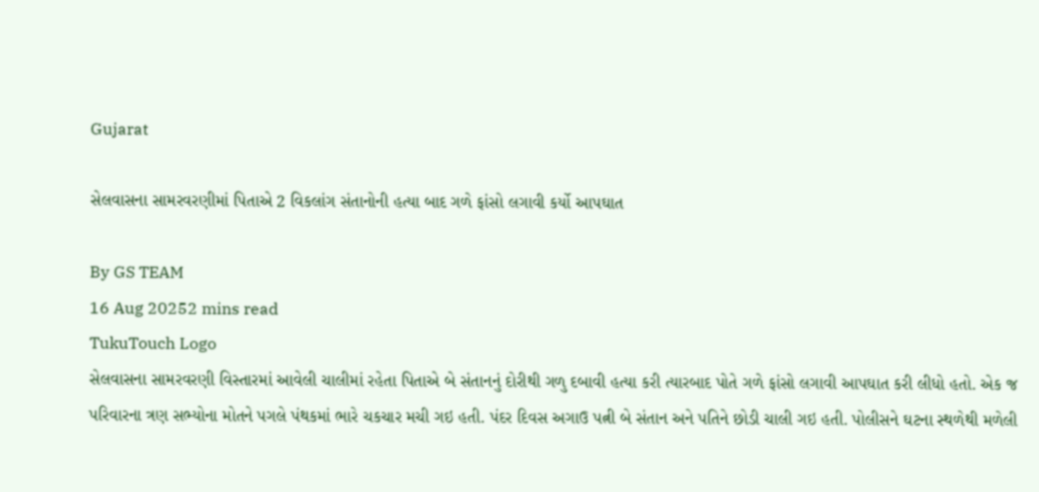Gujarat

સેલવાસના સામરવરણીમાં પિતાએ 2 વિકલાંગ સંતાનોની હત્યા બાદ ગળે ફાંસો લગાવી કર્યો આપઘાત

By GS TEAM
16 Aug 20252 mins read
TukuTouch Logo
સેલવાસના સામરવરણી વિસ્તારમાં આવેલી ચાલીમાં રહેતા પિતાએ બે સંતાનનું દોરીથી ગળુ દબાવી હત્યા કરી ત્યારબાદ પોતે ગળે ફાંસો લગાવી આપઘાત કરી લીધો હતો. એક જ પરિવારના ત્રણ સભ્યોના મોતને પગલે પંથકમાં ભારે ચકચાર મચી ગઇ હતી. પંદર દિવસ અગાઉ પત્ની બે સંતાન અને પતિને છોડી ચાલી ગઇ હતી. પોલીસને ઘટના સ્થળેથી મળેલી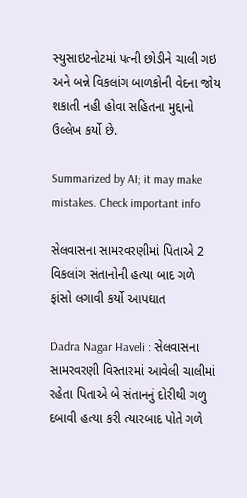સ્યુસાઇટનોટમાં પત્ની છોડીને ચાલી ગઇ અને બન્ને વિકલાંગ બાળકોની વેદના જોય શકાતી નહી હોવા સહિતના મુદ્દાનો ઉલ્લેખ કર્યો છે.

Summarized by AI; it may make mistakes. Check important info

સેલવાસના સામરવરણીમાં પિતાએ 2 વિકલાંગ સંતાનોની હત્યા બાદ ગળે ફાંસો લગાવી કર્યો આપઘાત

Dadra Nagar Haveli : સેલવાસના સામરવરણી વિસ્તારમાં આવેલી ચાલીમાં રહેતા પિતાએ બે સંતાનનું દોરીથી ગળુ દબાવી હત્યા કરી ત્યારબાદ પોતે ગળે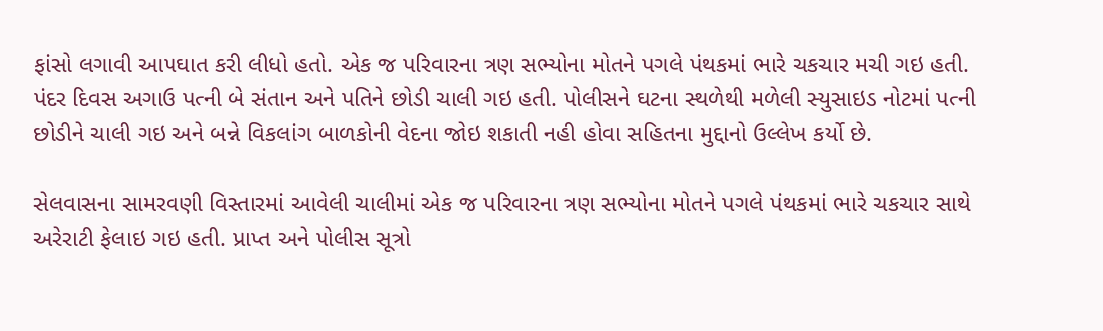ફાંસો લગાવી આપઘાત કરી લીધો હતો. એક જ પરિવારના ત્રણ સભ્યોના મોતને પગલે પંથકમાં ભારે ચકચાર મચી ગઇ હતી. પંદર દિવસ અગાઉ પત્ની બે સંતાન અને પતિને છોડી ચાલી ગઇ હતી. પોલીસને ઘટના સ્થળેથી મળેલી સ્યુસાઇડ નોટમાં પત્ની છોડીને ચાલી ગઇ અને બન્ને વિકલાંગ બાળકોની વેદના જોઇ શકાતી નહી હોવા સહિતના મુદ્દાનો ઉલ્લેખ કર્યો છે.

સેલવાસના સામરવણી વિસ્તારમાં આવેલી ચાલીમાં એક જ પરિવારના ત્રણ સભ્યોના મોતને પગલે પંથકમાં ભારે ચકચાર સાથે અરેરાટી ફેલાઇ ગઇ હતી. પ્રાપ્ત અને પોલીસ સૂત્રો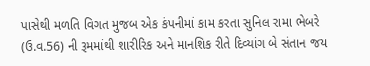પાસેથી મળતિ વિગત મુજબ એક કંપનીમાં કામ કરતા સુનિલ રામા ભેબરે (ઉ.વ.56) ની રૂમમાંથી શારીરિક અને માનશિક રીતે દિવ્યાંગ બે સંતાન જય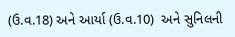(ઉ.વ.18) અને આર્યા (ઉ.વ.10)  અને સુનિલની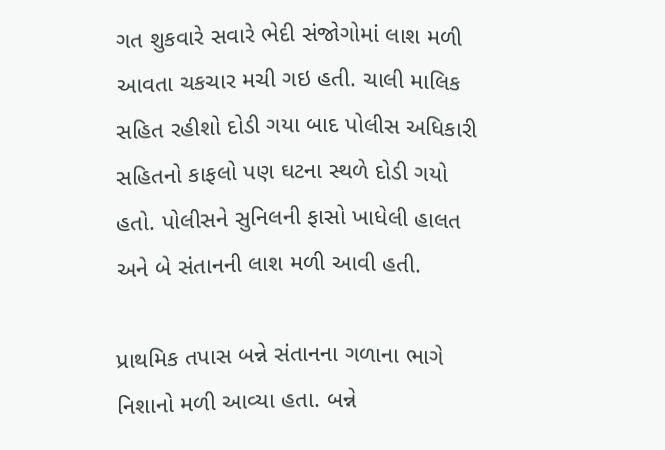ગત શુકવારે સવારે ભેદી સંજોગોમાં લાશ મળી આવતા ચકચાર મચી ગઇ હતી. ચાલી માલિક સહિત રહીશો દોડી ગયા બાદ પોલીસ અધિકારી સહિતનો કાફલો પણ ઘટના સ્થળે દોડી ગયો હતો. પોલીસને સુનિલની ફાસો ખાધેલી હાલત અને બે સંતાનની લાશ મળી આવી હતી.

પ્રાથમિક તપાસ બન્ને સંતાનના ગળાના ભાગે નિશાનો મળી આવ્યા હતા. બન્ને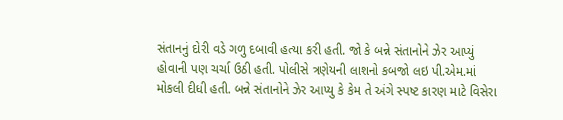સંતાનનું દોરી વડે ગળુ દબાવી હત્યા કરી હતી. જો કે બન્ને સંતાનોને ઝેર આપ્યું હોવાની પણ ચર્ચા ઉઠી હતી. પોલીસે ત્રણેયની લાશનો કબજો લઇ પી.એમ.માં મોકલી દીધી હતી. બન્ને સંતાનોને ઝેર આપ્યુ કે કેમ તે અંગે સ્પષ્ટ કારણ માટે વિસેરા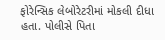ફોરેન્સિક લેબોરેટરીમાં મોકલી દીધા હતા. પોલીસે પિતા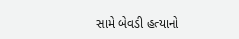સામે બેવડી હત્યાનો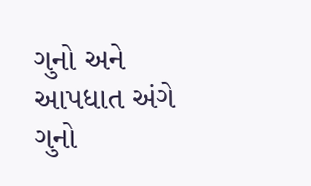ગુનો અને આપધાત અંગે ગુનો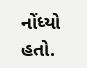નોંધ્યો હતો.